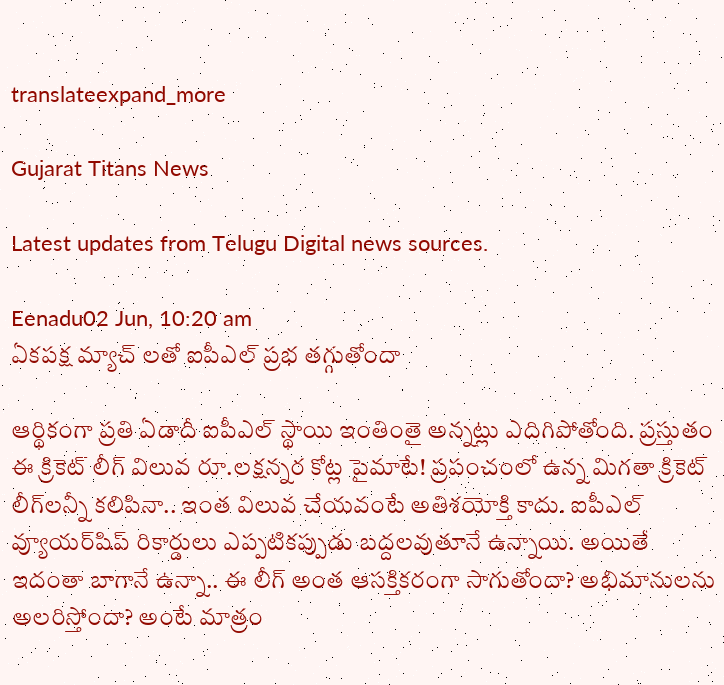translateexpand_more

Gujarat Titans News

Latest updates from Telugu Digital news sources.

Eenadu02 Jun, 10:20 am
ఏకపక్ష మ్యాచ్ లతో ఐపీఎల్ ప్రభ తగ్గుతోందా

ఆర్థికంగా ప్రతి ఏడాదీ ఐపీఎల్ స్థాయి ఇంతింతై అన్నట్లు ఎదిగిపోతోంది. ప్రస్తుతం ఈ క్రికెట్ లీగ్ విలువ రూ.లక్షన్నర కోట్ల పైమాటే! ప్రపంచంలో ఉన్న మిగతా క్రికెట్ లీగ్‌లన్నీ కలిపినా.. ఇంత విలువ చేయవంటే అతిశయోక్తి కాదు. ఐపీఎల్‌ వ్యూయర్‌షిప్ రికార్డులు ఎప్పటికప్పుడు బద్దలవుతూనే ఉన్నాయి. అయితే ఇదంతా బాగానే ఉన్నా.. ఈ లీగ్ అంత ఆసక్తికరంగా సాగుతోందా? అభిమానులను అలరిస్తోందా? అంటే మాత్రం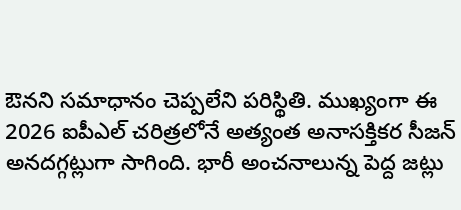ఔనని సమాధానం చెప్పలేని పరిస్థితి. ముఖ్యంగా ఈ 2026 ఐపీఎల్ చరిత్రలోనే అత్యంత అనాసక్తికర సీజన్ అనదగ్గట్లుగా సాగింది. భారీ అంచనాలున్న పెద్ద జట్లు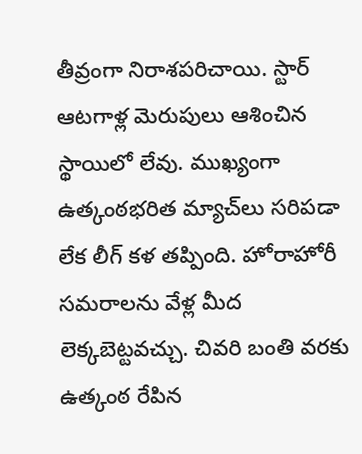తీవ్రంగా నిరాశపరిచాయి. స్టార్ ఆటగాళ్ల మెరుపులు ఆశించిన స్థాయిలో లేవు. ముఖ్యంగా ఉత్కంఠభరిత మ్యాచ్‌లు సరిపడా లేక లీగ్ కళ తప్పింది. హోరాహోరీ సమరాలను వేళ్ల మీద లెక్కబెట్టవచ్చు. చివరి బంతి వరకు ఉత్కంఠ రేపిన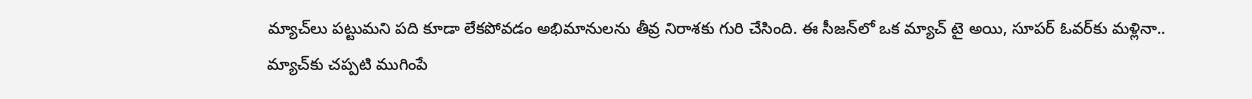మ్యాచ్‌లు పట్టుమని పది కూడా లేకపోవడం అభిమానులను తీవ్ర నిరాశకు గురి చేసింది. ఈ సీజన్‌లో ఒక మ్యాచ్ టై అయి, సూపర్ ఓవర్‌కు మళ్లినా.. మ్యాచ్‌కు చప్పటి ముగింపే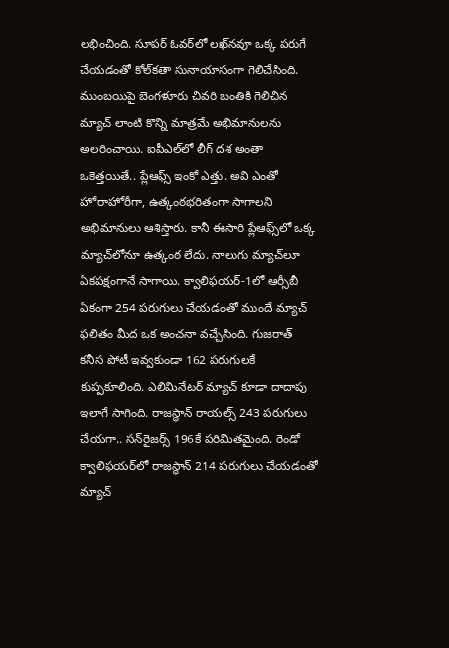లభించింది. సూపర్ ఓవర్‌లో లఖ్‌నవూ ఒక్క పరుగే చేయడంతో కోల్‌కతా సునాయాసంగా గెలిచేసింది. ముంబయిపై బెంగళూరు చివరి బంతికి గెలిచిన మ్యాచ్ లాంటి కొన్ని మాత్రమే అభిమానులను అలరించాయి. ఐపీఎల్‌లో లీగ్ దశ అంతా ఒకెత్తయితే.. ప్లేఆఫ్స్ ఇంకో ఎత్తు. అవి ఎంతో హోరాహోరీగా, ఉత్కంఠభరితంగా సాగాలని అభిమానులు ఆశిస్తారు. కానీ ఈసారి ప్లేఆఫ్స్‌లో ఒక్క మ్యాచ్‌లోనూ ఉత్కంఠ లేదు. నాలుగు మ్యాచ్‌లూ ఏకపక్షంగానే సాగాయి. క్వాలిఫయర్‌-1లో ఆర్సీబీ ఏకంగా 254 పరుగులు చేయడంతో ముందే మ్యాచ్ ఫలితం మీద ఒక అంచనా వచ్చేసింది. గుజరాత్ కనీస పోటీ ఇవ్వకుండా 162 పరుగులకే కుప్పకూలింది. ఎలిమినేటర్‌ మ్యాచ్ కూడా దాదాపు ఇలాగే సాగింది. రాజస్థాన్ రాయల్స్ 243 పరుగులు చేయగా.. సన్‌రైజర్స్ 196కే పరిమితమైంది. రెండో క్వాలిఫయర్‌లో రాజస్థాన్ 214 పరుగులు చేయడంతో మ్యాచ్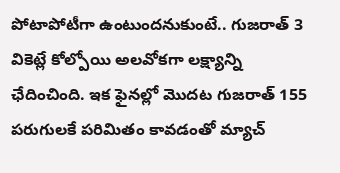పోటాపోటీగా ఉంటుందనుకుంటే.. గుజరాత్ 3 వికెట్లే కోల్పోయి అలవోకగా లక్ష్యాన్ని ఛేదించింది. ఇక ఫైనల్లో మొదట గుజరాత్‌ 155 పరుగులకే పరిమితం కావడంతో మ్యాచ్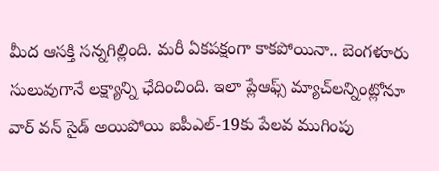మీద ఆసక్తి సన్నగిల్లింది. మరీ ఏకపక్షంగా కాకపోయినా.. బెంగళూరు సులువుగానే లక్ష్యాన్ని ఛేదించింది. ఇలా ప్లేఆఫ్స్ మ్యాచ్‌లన్నింట్లోనూ వార్ వన్ సైడ్ అయిపోయి ఐపీఎల్-19కు పేలవ ముగింపు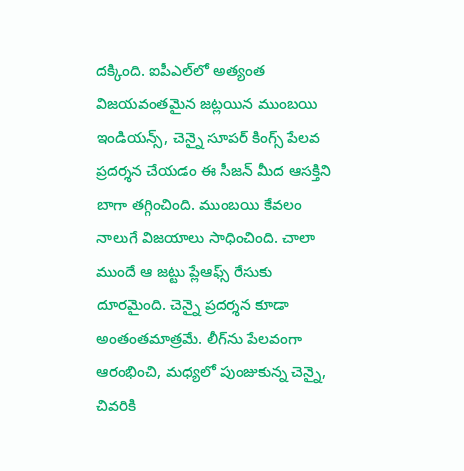దక్కింది. ఐపీఎల్‌లో అత్యంత విజయవంతమైన జట్లయిన ముంబయి ఇండియన్స్, చెన్నై సూపర్ కింగ్స్ పేలవ ప్రదర్శన చేయడం ఈ సీజన్ మీద ఆసక్తిని బాగా తగ్గించింది. ముంబయి కేవలం నాలుగే విజయాలు సాధించింది. చాలా ముందే ఆ జట్టు ప్లేఆఫ్స్ రేసుకు దూరమైంది. చెన్నై ప్రదర్శన కూడా అంతంతమాత్రమే. లీగ్‌ను పేలవంగా ఆరంభించి, మధ్యలో పుంజుకున్న చెన్నై, చివరికి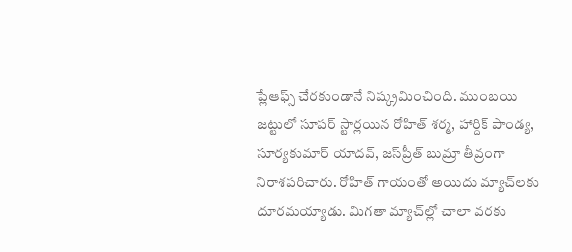ప్లేఆఫ్స్ చేరకుండానే నిష్క్రమించింది. ముంబయి జట్టులో సూపర్ స్టార్లయిన రోహిత్ శర్మ, హార్దిక్ పాండ్య, సూర్యకుమార్ యాదవ్, జస్‌ప్రీత్ బుమ్రా తీవ్రంగా నిరాశపరిచారు. రోహిత్ గాయంతో అయిదు మ్యా‌చ్‌లకు దూరమయ్యాడు. మిగతా మ్యాచ్‌ల్లో చాలా వరకు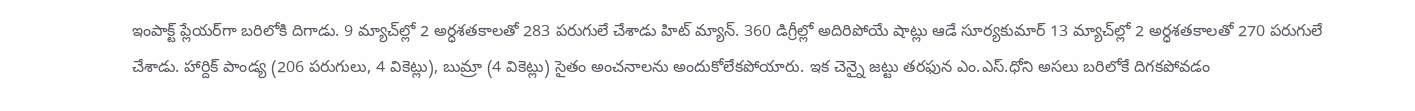ఇంపాక్ట్ ప్లేయర్‌‌గా బరిలోకి దిగాడు. 9 మ్యాచ్‌ల్లో 2 అర్ధశతకాలతో 283 పరుగులే చేశాడు హిట్ మ్యాన్. 360 డిగ్రీల్లో అదిరిపోయే షాట్లు ఆడే సూర్యకుమార్ 13 మ్యాచ్‌ల్లో 2 అర్ధశతకాలతో 270 పరుగులే చేశాడు. హార్దిక్ పాండ్య (206 పరుగులు, 4 వికెట్లు), బుమ్రా (4 వికెట్లు) సైతం అంచనాలను అందుకోలేకపోయారు. ఇక చెన్నై జట్టు తరఫున ఎం.ఎస్.ధోని అసలు బరిలోకే దిగకపోవడం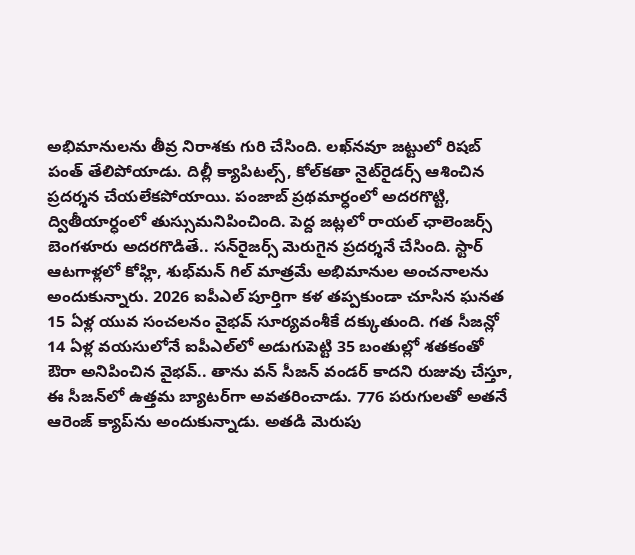అభిమానులను తీవ్ర నిరాశకు గురి చేసింది. లఖ్‌నవూ జట్టులో రిషబ్ పంత్ తేలిపోయాడు. దిల్లీ క్యాపిటల్స్, కోల్‌కతా నైట్‌రైడర్స్ ఆశించిన ప్రదర్శన చేయలేకపోయాయి. పంజాబ్ ప్రథమార్ధంలో అదరగొట్టి, ద్వితీయార్ధంలో తుస్సుమనిపించింది. పెద్ద జట్లలో రాయల్ ఛాలెంజర్స్ బెంగళూరు అదరగొడితే.. సన్‌రైజర్స్ మెరుగైన ప్రదర్శనే చేసింది. స్టార్ ఆటగాళ్లలో కోహ్లి, శుభ్‌మన్ గిల్ మాత్రమే అభిమానుల అంచనాలను అందుకున్నారు. 2026 ఐపీఎల్ పూర్తిగా కళ తప్పకుండా చూసిన ఘనత 15 ఏళ్ల యువ సంచలనం వైభవ్ సూర్యవంశీకే దక్కుతుంది. గత సీజన్లో 14 ఏళ్ల వయసులోనే ఐపీఎల్‌లో అడుగుపెట్టి 35 బంతుల్లో శతకంతో ఔరా అనిపించిన వైభవ్.. తాను వన్ సీజన్ వండర్ కాదని రుజువు చేస్తూ, ఈ సీజన్‌లో ఉత్తమ బ్యాటర్‌గా అవతరించాడు. 776 పరుగులతో అతనే ఆరెంజ్ క్యాప్‌ను అందుకున్నాడు. అతడి మెరుపు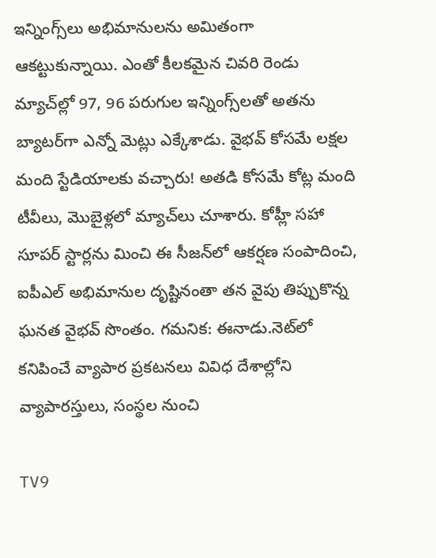ఇన్నింగ్స్‌లు అభిమానులను అమితంగా ఆకట్టుకున్నాయి. ఎంతో కీలకమైన చివరి రెండు మ్యాచ్‌ల్లో 97, 96 పరుగుల ఇన్నింగ్స్‌లతో అతను బ్యాటర్‌గా ఎన్నో మెట్లు ఎక్కేశాడు. వైభవ్ కోసమే లక్షల మంది స్టేడియాలకు వచ్చారు! అతడి కోసమే కోట్ల మంది టీవీలు, మొబైళ్లలో మ్యాచ్‌లు చూశారు. కోహ్లీ సహా సూపర్ స్టార్లను మించి ఈ సీజన్‌లో ఆకర్షణ సంపాదించి, ఐపీఎల్ అభిమానుల దృష్టినంతా తన వైపు తిప్పుకొన్న ఘనత వైభవ్ సొంతం. గమనిక: ఈనాడు.నెట్‌లో కనిపించే వ్యాపార ప్రకటనలు వివిధ దేశాల్లోని వ్యాపారస్తులు, సంస్థల నుంచి

TV9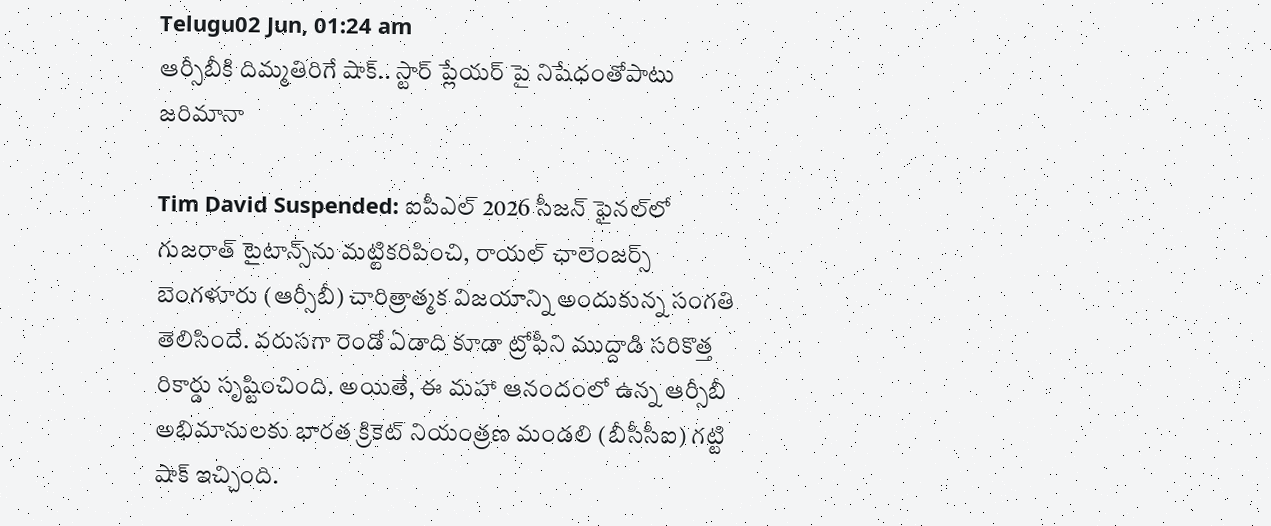Telugu02 Jun, 01:24 am
ఆర్సీబీకి దిమ్మతిరిగే షాక్.. స్టార్ ప్లేయర్ పై నిషేధంతోపాటు జరిమానా

Tim David Suspended: ఐపీఎల్ 2026 సీజన్ ఫైనల్‌లో గుజరాత్ టైటాన్స్‌ను మట్టికరిపించి, రాయల్ ఛాలెంజర్స్ బెంగళూరు (ఆర్సీబీ) చారిత్రాత్మక విజయాన్ని అందుకున్న సంగతి తెలిసిందే. వరుసగా రెండో ఏడాది కూడా ట్రోఫీని ముద్దాడి సరికొత్త రికార్డు సృష్టించింది. అయితే, ఈ మహా ఆనందంలో ఉన్న ఆర్సీబీ అభిమానులకు భారత క్రికెట్ నియంత్రణ మండలి (బీసీసీఐ) గట్టి షాక్ ఇచ్చింది.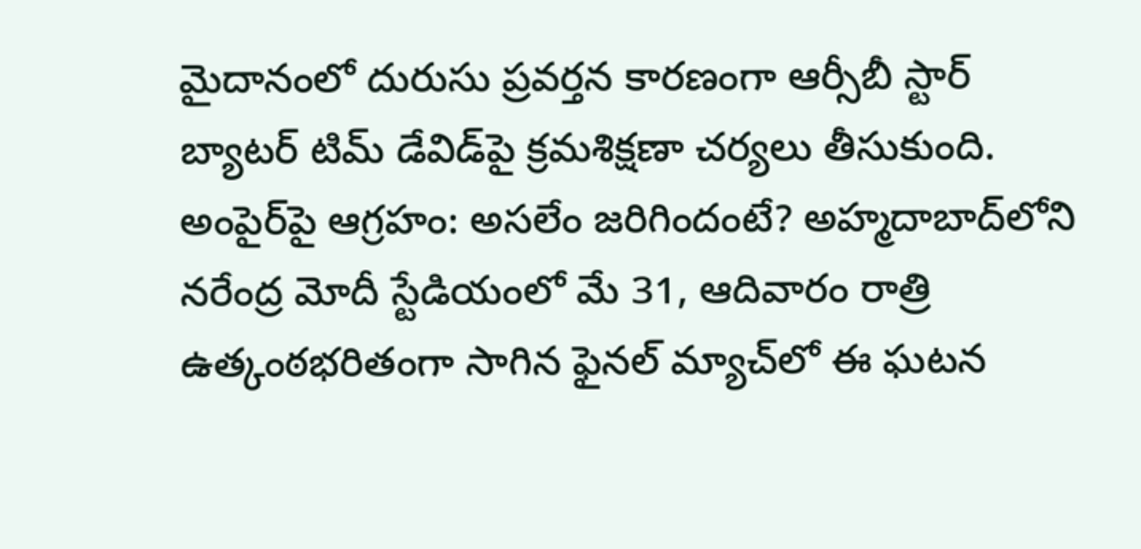మైదానంలో దురుసు ప్రవర్తన కారణంగా ఆర్సీబీ స్టార్ బ్యాటర్ టిమ్ డేవిడ్‌పై క్రమశిక్షణా చర్యలు తీసుకుంది. అంపైర్‌పై ఆగ్రహం: అసలేం జరిగిందంటే? అహ్మదాబాద్‌లోని నరేంద్ర మోదీ స్టేడియంలో మే 31, ఆదివారం రాత్రి ఉత్కంఠభరితంగా సాగిన ఫైనల్ మ్యాచ్‌లో ఈ ఘటన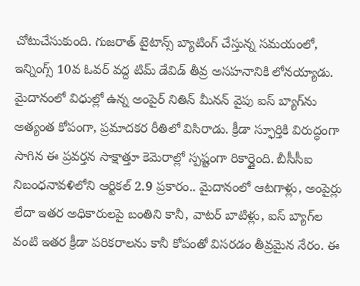చోటుచేసుకుంది. గుజరాత్ టైటాన్స్ బ్యాటింగ్ చేస్తున్న సమయంలో, ఇన్నింగ్స్ 10వ ఓవర్ వద్ద టిమ్ డేవిడ్ తీవ్ర అసహనానికి లోనయ్యాడు. మైదానంలో విధుల్లో ఉన్న అంపైర్ నితిన్ మీనన్ వైపు ఐస్ బ్యాగ్‌ను అత్యంత కోపంగా, ప్రమాదకర రీతిలో విసిరాడు. క్రీడా స్ఫూర్తికి విరుద్ధంగా సాగిన ఈ ప్రవర్తన సాక్షాత్తూ కెమెరాల్లో స్పష్టంగా రికార్డైంది. బీసీసీఐ నిబంధనావళిలోని ఆర్టికల్ 2.9 ప్రకారం.. మైదానంలో ఆటగాళ్లు, అంపైర్లు లేదా ఇతర అధికారులపై బంతిని కానీ, వాటర్ బాటిళ్లు, ఐస్ బ్యాగ్‌ల వంటి ఇతర క్రీడా పరికరాలను కానీ కోపంతో విసరడం తీవ్రమైన నేరం. ఈ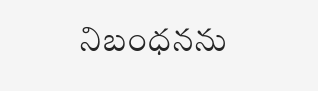నిబంధనను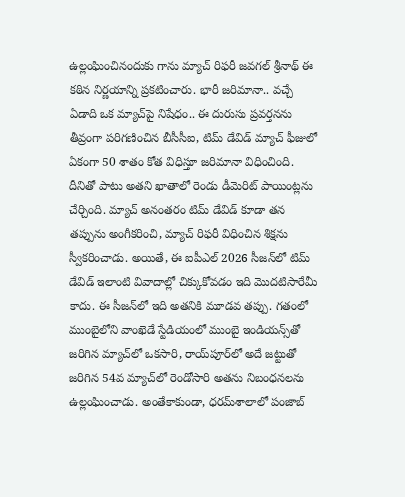ఉల్లంఘించినందుకు గాను మ్యాచ్ రిఫరీ జవగల్ శ్రీనాథ్ ఈ కఠిన నిర్ణయాన్ని ప్రకటించారు. భారీ జరిమానా.. వచ్చే ఏడాది ఒక మ్యాచ్‌పై నిషేధం.. ఈ దురుసు ప్రవర్తనను తీవ్రంగా పరిగణించిన బీసీసీఐ, టిమ్ డేవిడ్ మ్యాచ్ ఫీజులో ఏకంగా 50 శాతం కోత విధిస్తూ జరిమానా విధించింది. దీనితో పాటు అతని ఖాతాలో రెండు డీమెరిట్ పాయింట్లను చేర్చింది. మ్యాచ్ అనంతరం టిమ్ డేవిడ్ కూడా తన తప్పును అంగీకరించి, మ్యాచ్ రిఫరీ విధించిన శిక్షను స్వీకరించాడు. అయితే, ఈ ఐపీఎల్ 2026 సీజన్‌లో టిమ్ డేవిడ్ ఇలాంటి వివాదాల్లో చిక్కుకోవడం ఇది మొదటిసారేమీ కాదు. ఈ సీజన్‌లో ఇది అతనికి మూడవ తప్పు. గతంలో ముంబైలోని వాంఖెడే స్టేడియంలో ముంబై ఇండియన్స్‌తో జరిగిన మ్యాచ్‌లో ఒకసారి, రాయ్‌పూర్‌లో అదే జట్టుతో జరిగిన 54వ మ్యాచ్‌లో రెండోసారి అతను నిబంధనలను ఉల్లంఘించాడు. అంతేకాకుండా, ధరమ్‌శాలాలో పంజాబ్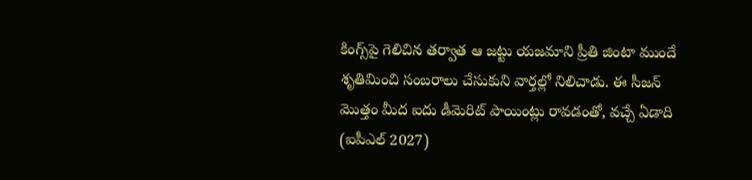కింగ్స్‌పై గెలిచిన తర్వాత ఆ జట్టు యజమాని ప్రీతి జింటా ముందే శృతిమించి సంబరాలు చేసుకుని వార్తల్లో నిలిచాడు. ఈ సీజన్ మొత్తం మీద ఐదు డీమెరిట్ పాయింట్లు రావడంతో, వచ్చే ఏడాది (ఐపీఎల్ 2027)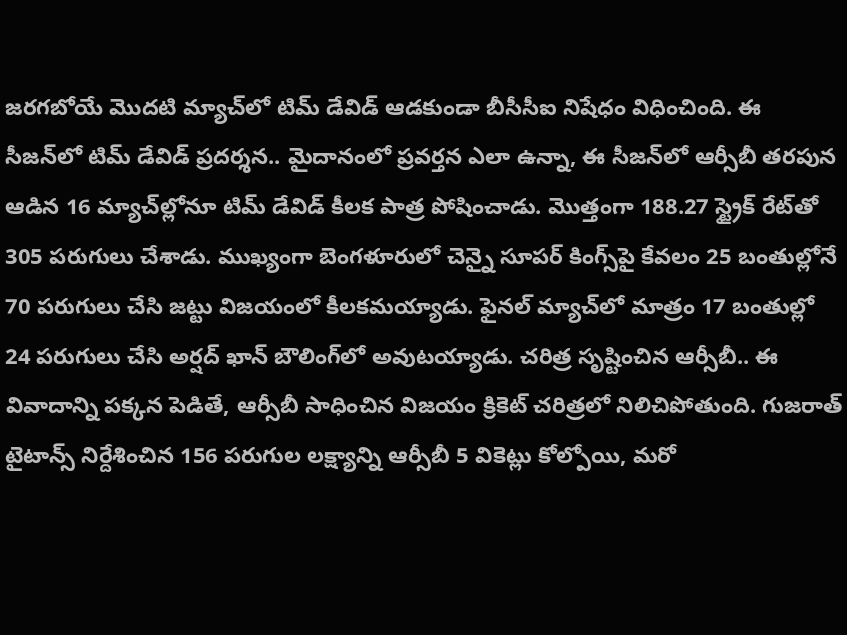జరగబోయే మొదటి మ్యాచ్‌లో టిమ్ డేవిడ్ ఆడకుండా బీసీసీఐ నిషేధం విధించింది. ఈ సీజన్‌లో టిమ్ డేవిడ్ ప్రదర్శన.. మైదానంలో ప్రవర్తన ఎలా ఉన్నా, ఈ సీజన్‌లో ఆర్సీబీ తరపున ఆడిన 16 మ్యాచ్‌ల్లోనూ టిమ్ డేవిడ్ కీలక పాత్ర పోషించాడు. మొత్తంగా 188.27 స్ట్రైక్ రేట్‌తో 305 పరుగులు చేశాడు. ముఖ్యంగా బెంగళూరులో చెన్నై సూపర్ కింగ్స్‌పై కేవలం 25 బంతుల్లోనే 70 పరుగులు చేసి జట్టు విజయంలో కీలకమయ్యాడు. ఫైనల్ మ్యాచ్‌లో మాత్రం 17 బంతుల్లో 24 పరుగులు చేసి అర్షద్ ఖాన్ బౌలింగ్‌లో అవుటయ్యాడు. చరిత్ర సృష్టించిన ఆర్సీబీ.. ఈ వివాదాన్ని పక్కన పెడితే, ఆర్సీబీ సాధించిన విజయం క్రికెట్ చరిత్రలో నిలిచిపోతుంది. గుజరాత్ టైటాన్స్ నిర్దేశించిన 156 పరుగుల లక్ష్యాన్ని ఆర్సీబీ 5 వికెట్లు కోల్పోయి, మరో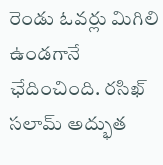రెండు ఓవర్లు మిగిలి ఉండగానే ఛేదించింది. రసిఖ్ సలామ్ అద్భుత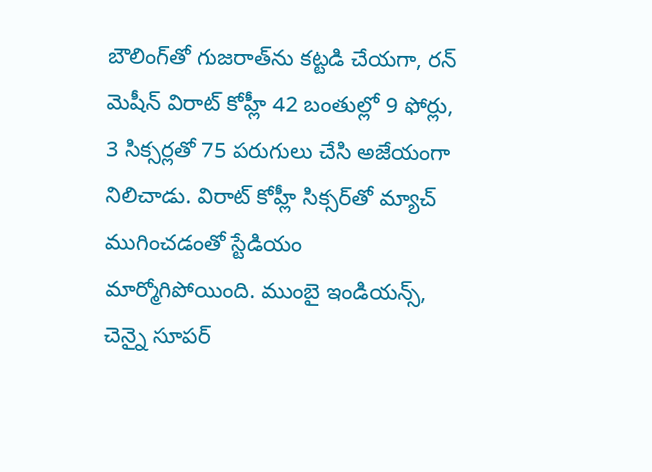బౌలింగ్‌తో గుజరాత్‌ను కట్టడి చేయగా, రన్ మెషీన్ విరాట్ కోహ్లీ 42 బంతుల్లో 9 ఫోర్లు, 3 సిక్సర్లతో 75 పరుగులు చేసి అజేయంగా నిలిచాడు. విరాట్ కోహ్లీ సిక్సర్‌తో మ్యాచ్ ముగించడంతో స్టేడియం మార్మోగిపోయింది. ముంబై ఇండియన్స్, చెన్నై సూపర్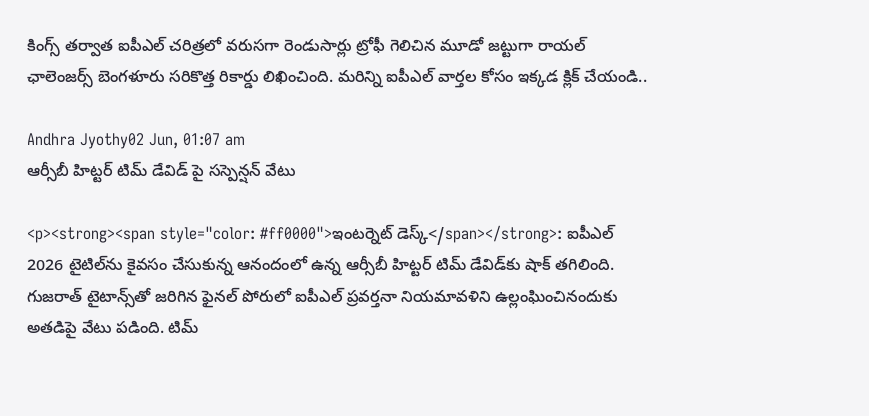కింగ్స్ తర్వాత ఐపీఎల్ చరిత్రలో వరుసగా రెండుసార్లు ట్రోఫీ గెలిచిన మూడో జట్టుగా రాయల్ ఛాలెంజర్స్ బెంగళూరు సరికొత్త రికార్డు లిఖించింది. మరిన్ని ఐపీఎల్ వార్తల కోసం ఇక్కడ క్లిక్ చేయండి..

Andhra Jyothy02 Jun, 01:07 am
ఆర్సీబీ హిట్టర్ టిమ్ డేవిడ్ పై సస్పెన్షన్ వేటు

<p><strong><span style="color: #ff0000">ఇంటర్నెట్ డెస్క్</span></strong>: ఐపీఎల్ 2026 టైటిల్‌ను కైవసం చేసుకున్న ఆనందంలో ఉన్న ఆర్సీబీ హిట్టర్ టిమ్ డేవిడ్‌కు షాక్ తగిలింది. గుజరాత్ టైటాన్స్‌తో జరిగిన ఫైనల్‌ పోరులో ఐపీఎల్ ప్రవర్తనా నియమావళిని ఉల్లంఘించినందుకు అతడిపై వేటు పడింది. టిమ్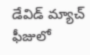డేవిడ్ మ్యాచ్ ఫీజులో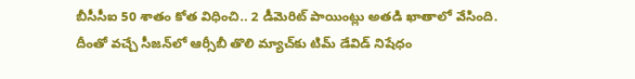బీసీసీఐ 50 శాతం కోత విధించి.. 2 డీమెరిట్ పాయింట్లు అతడి ఖాతాలో వేసింది. దీంతో వచ్చే సీజన్‌లో ఆర్సీబీ తొలి మ్యాచ్‌కు టిమ్ డేవిడ్ నిషేధం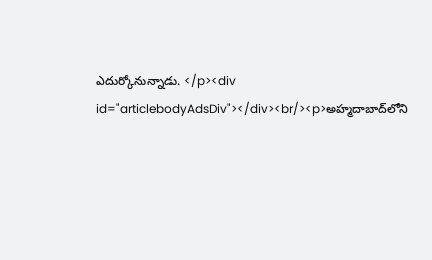ఎదుర్కోనున్నాడు. </p><div id="articlebodyAdsDiv"></div><br/><p>అహ్మదాబాద్‌లోని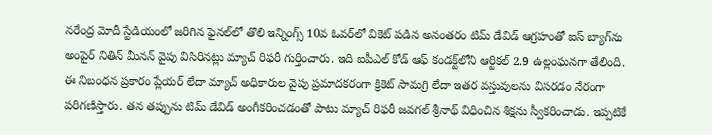నరేంద్ర మోదీ స్టేడియంలో జరిగిన ఫైనల్‌లో తొలి ఇన్నింగ్స్ 10వ ఓవర్‌లో వికెట్ పడిన అనంతరం టిమ్ డేవిడ్ ఆగ్రహంతో ఐస్ బ్యాగ్‌ను అంపైర్ నితిన్ మీనన్ వైపు విసిరినట్లు మ్యాచ్ రిఫరీ గుర్తించారు. ఇది ఐపీఎల్ కోడ్ ఆఫ్ కండక్ట్‌లోని ఆర్టికల్ 2.9 ఉల్లంఘనగా తేలింది. ఈ నిబంధన ప్రకారం ప్లేయర్ లేదా మ్యాచ్ అధికారుల వైపు ప్రమాదకరంగా క్రికెట్ సామగ్రి లేదా ఇతర వస్తువులను విసరడం నేరంగా పరిగణిస్తారు. తన తప్పును టిమ్ డేవిడ్ అంగీకరించడంతో పాటు మ్యాచ్ రిఫరీ జవగల్ శ్రీనాథ్ విధించిన శిక్షను స్వీకరించాడు. ఇప్పటికే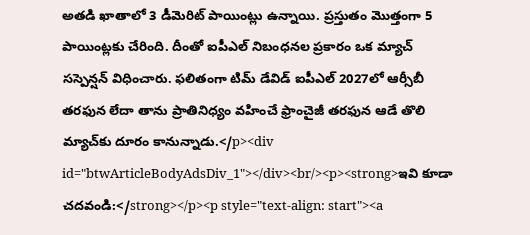అతడి ఖాతాలో 3 డీమెరిట్ పాయింట్లు ఉన్నాయి. ప్రస్తుతం మొత్తంగా 5 పాయింట్లకు చేరింది. దీంతో ఐపీఎల్ నిబంధనల ప్రకారం ఒక మ్యాచ్ సస్పెన్షన్ విధించారు. ఫలితంగా టిమ్ డేవిడ్ ఐపీఎల్ 2027లో ఆర్సీబీ తరఫున లేదా తాను ప్రాతినిధ్యం వహించే ఫ్రాంచైజీ తరఫున ఆడే తొలి మ్యాచ్‌కు దూరం కానున్నాడు.</p><div id="btwArticleBodyAdsDiv_1"></div><br/><p><strong>ఇవి కూడా చదవండి:</strong></p><p style="text-align: start"><a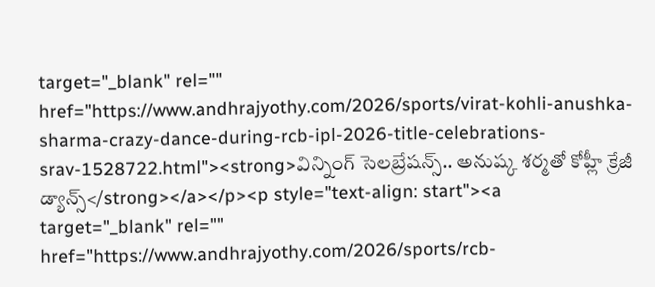target="_blank" rel="" href="https://www.andhrajyothy.com/2026/sports/virat-kohli-anushka-sharma-crazy-dance-during-rcb-ipl-2026-title-celebrations-srav-1528722.html"><strong>విన్నింగ్ సెలబ్రేషన్స్.. అనుష్క శర్మతో కోహ్లీ క్రేజీ డ్యాన్స్</strong></a></p><p style="text-align: start"><a target="_blank" rel="" href="https://www.andhrajyothy.com/2026/sports/rcb-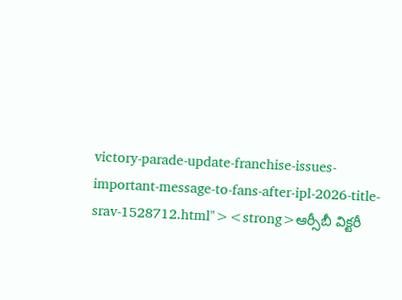victory-parade-update-franchise-issues-important-message-to-fans-after-ipl-2026-title-srav-1528712.html"><strong>ఆర్సీబీ విక్టరీ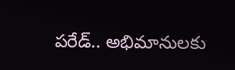పరేడ్.. అభిమానులకు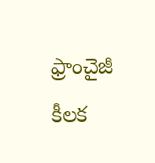ఫ్రాంచైజీ కీలక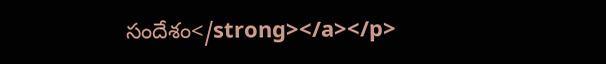సందేశం</strong></a></p>